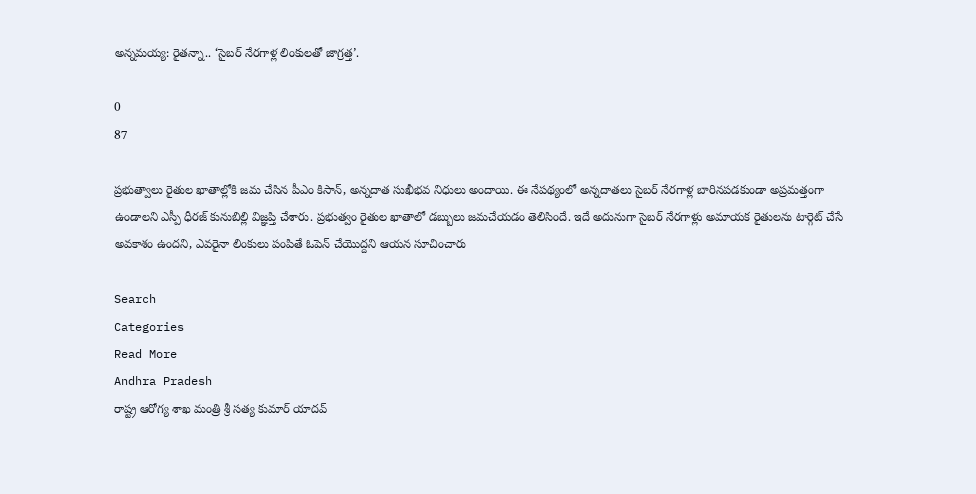అన్నమయ్య: రైతన్నా.. ‘సైబర్ నేరగాళ్ల లింకులతో జాగ్రత్త’.

0
87

ప్రభుత్వాలు రైతుల ఖాతాల్లోకి జమ చేసిన పీఎం కిసాన్, అన్నదాత సుఖీభవ నిధులు అందాయి. ఈ నేపథ్యంలో అన్నదాతలు సైబర్ నేరగాళ్ల బారినపడకుండా అప్రమత్తంగా ఉండాలని ఎస్పీ ధీరజ్ కునుబిల్లి విజ్ఞప్తి చేశారు. ప్రభుత్వం రైతుల ఖాతాలో డబ్బులు జమచేయడం తెలిసిందే. ఇదే అదునుగా సైబర్ నేరగాళ్లు అమాయక రైతులను టార్గెట్ చేసే అవకాశం ఉందని, ఎవరైనా లింకులు పంపితే ఓపెన్ చేయొద్దని ఆయన సూచించారు

Search
Categories
Read More
Andhra Pradesh
రాష్ట్ర ఆరోగ్య శాఖ మంత్రి శ్రీ సత్య కుమార్ యాదవ్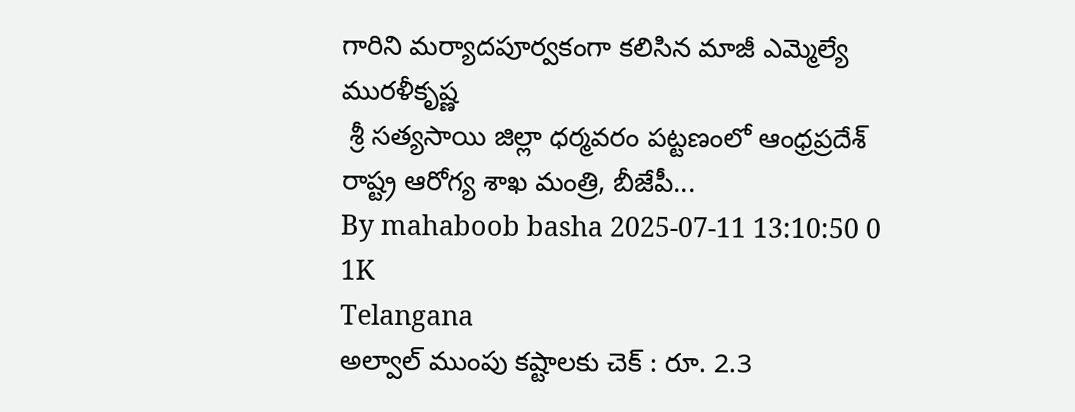గారిని మర్యాదపూర్వకంగా కలిసిన మాజీ ఎమ్మెల్యే మురళీకృష్ణ
 శ్రీ సత్యసాయి జిల్లా ధర్మవరం పట్టణంలో ఆంధ్రప్రదేశ్ రాష్ట్ర ఆరోగ్య శాఖ మంత్రి, బీజేపీ...
By mahaboob basha 2025-07-11 13:10:50 0 1K
Telangana
అల్వాల్ ముంపు కష్టాలకు చెక్ : రూ. 2.3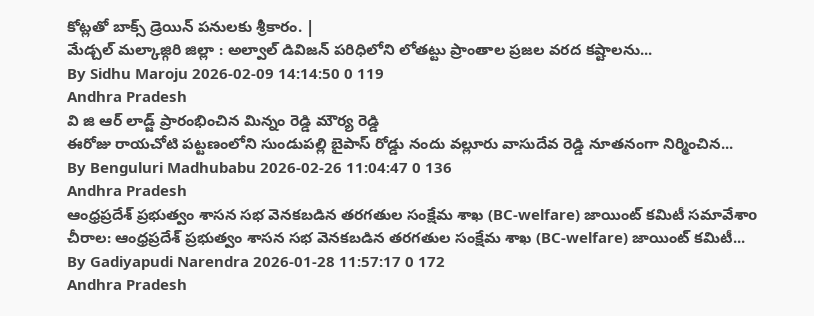కోట్లతో బాక్స్ డ్రెయిన్ పనులకు శ్రీకారం. |
మేడ్చల్ మల్కాజ్గిరి జిల్లా : అల్వాల్ డివిజన్ పరిధిలోని లోతట్టు ప్రాంతాల ప్రజల వరద కష్టాలను...
By Sidhu Maroju 2026-02-09 14:14:50 0 119
Andhra Pradesh
వి జి ఆర్ లాడ్జ్ ప్రారంభించిన మిన్నం రెడ్డి మౌర్య రెడ్డి
ఈరోజు రాయచోటి పట్టణంలోని సుండుపల్లి బైపాస్ రోడ్డు నందు వల్లూరు వాసుదేవ రెడ్డి నూతనంగా నిర్మించిన...
By Benguluri Madhubabu 2026-02-26 11:04:47 0 136
Andhra Pradesh
ఆంధ్రప్రదేశ్ ప్రభుత్వం శాసన సభ వెనకబడిన తరగతుల సంక్షేమ శాఖ (BC-welfare) జాయింట్ కమిటీ సమావేశాo
చీరాల: ఆంధ్రప్రదేశ్ ప్రభుత్వం శాసన సభ వెనకబడిన తరగతుల సంక్షేమ శాఖ (BC-welfare) జాయింట్ కమిటీ...
By Gadiyapudi Narendra 2026-01-28 11:57:17 0 172
Andhra Pradesh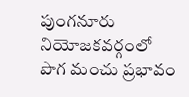పుంగనూరు నియోజకవర్గంలో పొగ మంచు ప్రభావం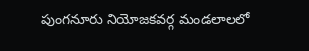పుంగనూరు నియోజకవర్గ మండలాలలో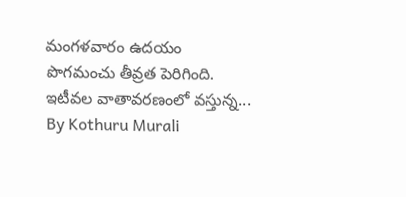మంగళవారం ఉదయం పొగమంచు తీవ్రత పెరిగింది. ఇటీవల వాతావరణంలో వస్తున్న...
By Kothuru Murali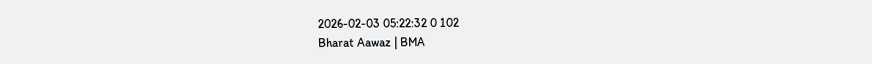2026-02-03 05:22:32 0 102
Bharat Aawaz | BMA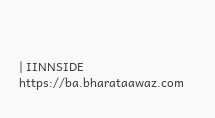| IINNSIDE https://ba.bharataawaz.com